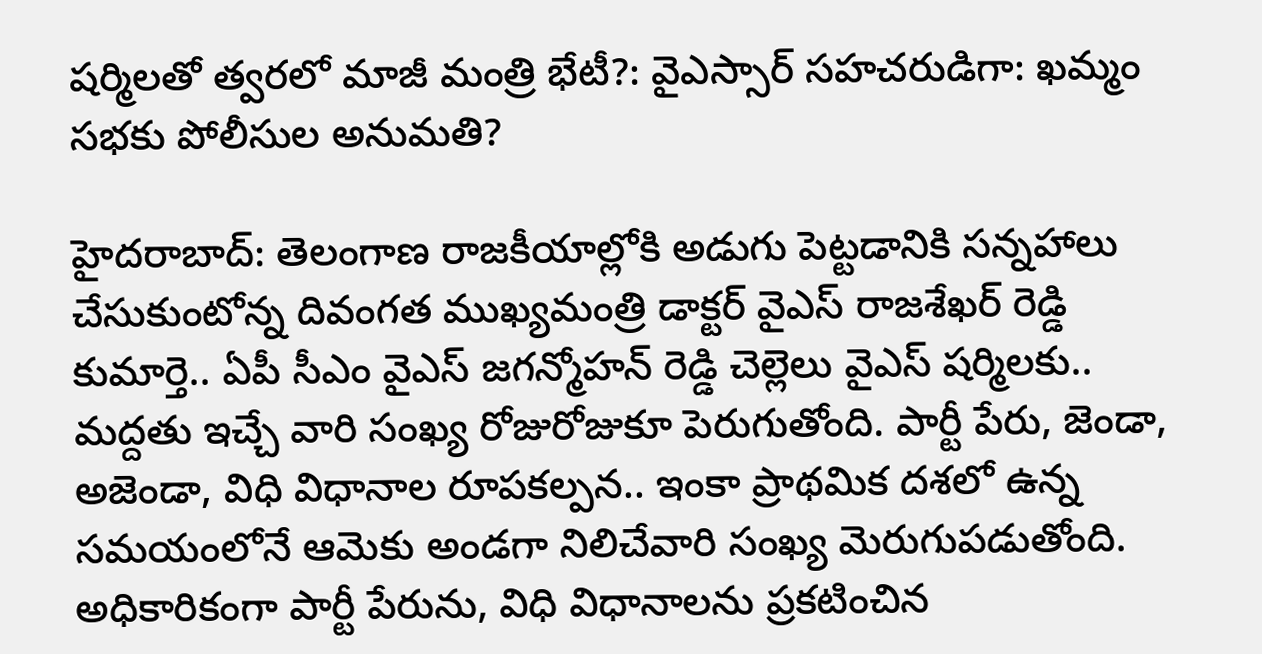షర్మిలతో త్వరలో మాజీ మంత్రి భేటీ?: వైఎస్సార్ సహచరుడిగా: ఖమ్మం సభకు పోలీసుల అనుమతి?

హైదరాబాద్: తెలంగాణ రాజకీయాల్లోకి అడుగు పెట్టడానికి సన్నహాలు చేసుకుంటోన్న దివంగత ముఖ్యమంత్రి డాక్టర్ వైఎస్ రాజశేఖర్ రెడ్డి కుమార్తె.. ఏపీ సీఎం వైఎస్ జగన్మోహన్ రెడ్డి చెల్లెలు వైఎస్ షర్మిలకు.. మద్దతు ఇచ్చే వారి సంఖ్య రోజురోజుకూ పెరుగుతోంది. పార్టీ పేరు, జెండా, అజెండా, విధి విధానాల రూపకల్పన.. ఇంకా ప్రాథమిక దశలో ఉన్న సమయంలోనే ఆమెకు అండగా నిలిచేవారి సంఖ్య మెరుగుపడుతోంది. అధికారికంగా పార్టీ పేరును, విధి విధానాలను ప్రకటించిన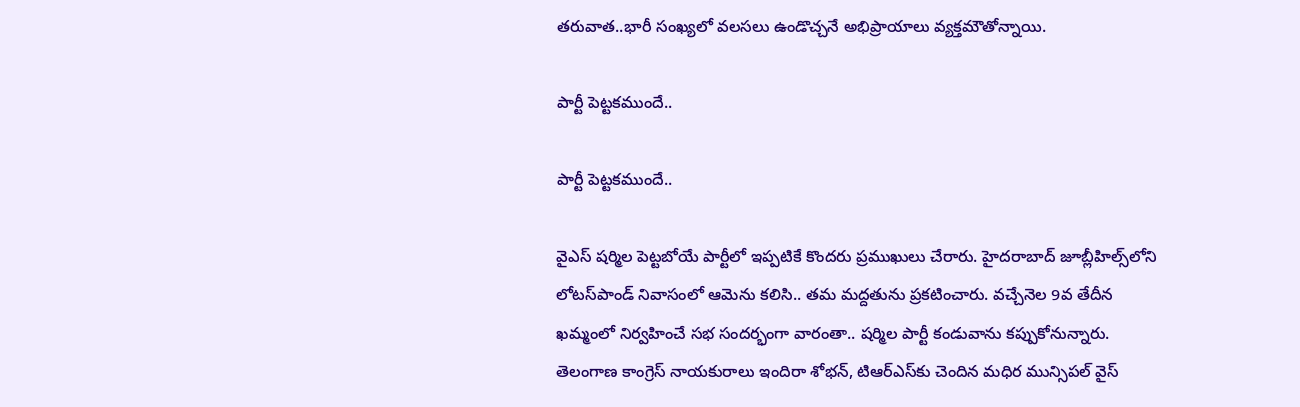తరువాత..భారీ సంఖ్యలో వలసలు ఉండొచ్చనే అభిప్రాయాలు వ్యక్తమౌతోన్నాయి.

పార్టీ పెట్టకముందే..

పార్టీ పెట్టకముందే..

వైఎస్ షర్మిల పెట్టబోయే పార్టీలో ఇప్పటికే కొందరు ప్రముఖులు చేరారు. హైదరాబాద్ జూబ్లీహిల్స్‌లోని లోటస్‌పాండ్ నివాసంలో ఆమెను కలిసి.. తమ మద్దతును ప్రకటించారు. వచ్చేనెల 9వ తేదీన ఖమ్మంలో నిర్వహించే సభ సందర్భంగా వారంతా.. షర్మిల పార్టీ కండువాను కప్పుకోనున్నారు. తెలంగాణ కాంగ్రెస్ నాయకురాలు ఇందిరా శోభన్, టిఆర్ఎస్‌కు చెందిన మధిర మున్సిపల్ వైస్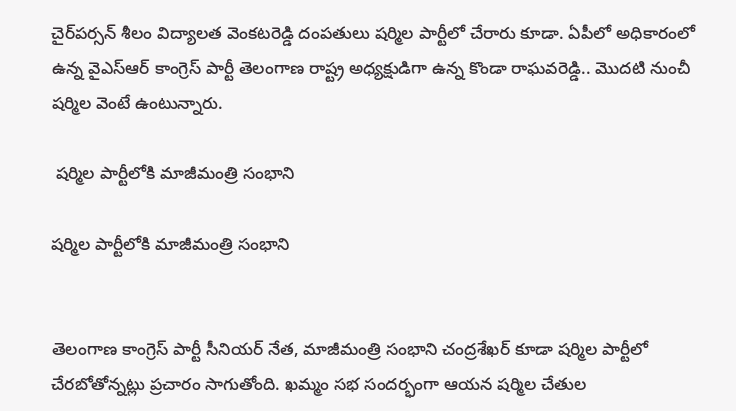చైర్‌పర్సన్ శీలం విద్యాలత వెంకటరెడ్డి దంపతులు షర్మిల పార్టీలో చేరారు కూడా. ఏపీలో అధికారంలో ఉన్న వైఎస్ఆర్ కాంగ్రెస్ పార్టీ తెలంగాణ రాష్ట్ర అధ్యక్షుడిగా ఉన్న కొండా రాఘవరెడ్డి.. మొదటి నుంచీ షర్మిల వెంటే ఉంటున్నారు.

 షర్మిల పార్టీలోకి మాజీమంత్రి సంభాని

షర్మిల పార్టీలోకి మాజీమంత్రి సంభాని


తెలంగాణ కాంగ్రెస్ పార్టీ సీనియర్ నేత, మాజీమంత్రి సంభాని చంద్రశేఖర్ కూడా షర్మిల పార్టీలో చేరబోతోన్నట్లు ప్రచారం సాగుతోంది. ఖమ్మం సభ సందర్భంగా ఆయన షర్మిల చేతుల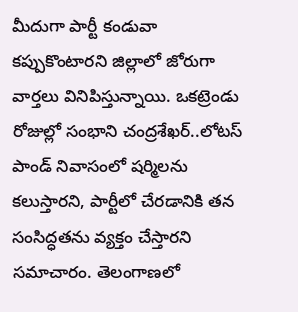మీదుగా పార్టీ కండువా కప్పుకొంటారని జిల్లాలో జోరుగా వార్తలు వినిపిస్తున్నాయి. ఒకట్రెండు రోజుల్లో సంభాని చంద్రశేఖర్..లోటస్ పాండ్ నివాసంలో షర్మిలను కలుస్తారని, పార్టీలో చేరడానికి తన సంసిద్ధతను వ్యక్తం చేస్తారని సమాచారం. తెలంగాణలో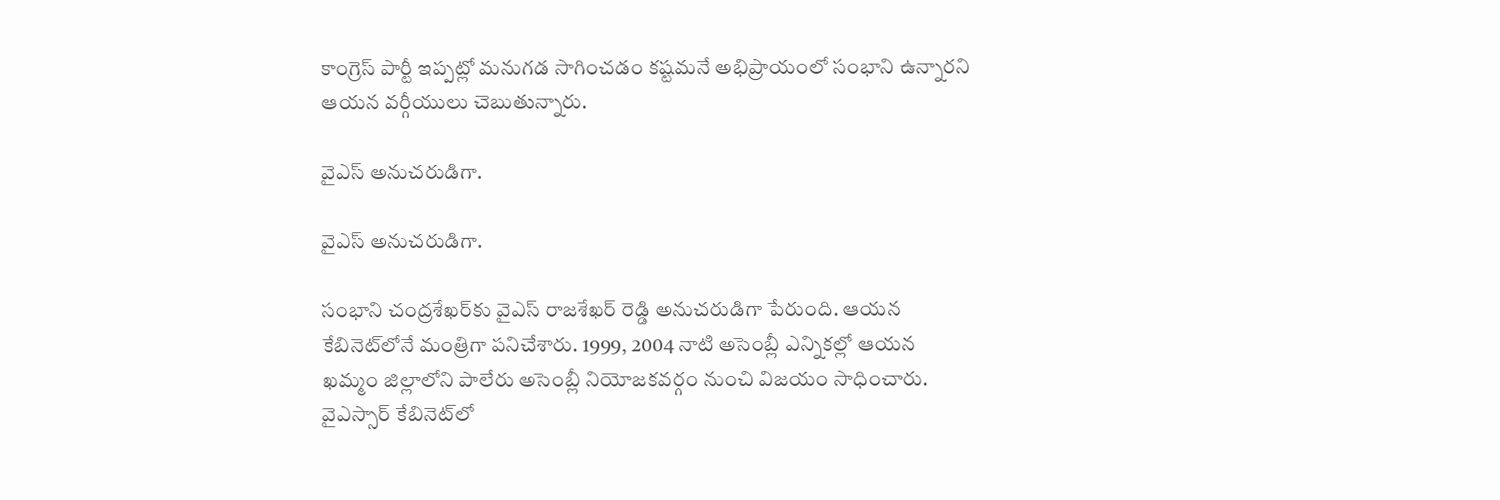కాంగ్రెస్ పార్టీ ఇప్పట్లో మనుగడ సాగించడం కష్టమనే అభిప్రాయంలో సంభాని ఉన్నారని ఆయన వర్గీయులు చెబుతున్నారు.

వైఎస్ అనుచరుడిగా.

వైఎస్ అనుచరుడిగా.

సంభాని చంద్రశేఖర్‌కు వైఎస్ రాజశేఖర్ రెడ్డి అనుచరుడిగా పేరుంది. ఆయన కేబినెట్‌లోనే మంత్రిగా పనిచేశారు. 1999, 2004 నాటి అసెంబ్లీ ఎన్నికల్లో ఆయన ఖమ్మం జిల్లాలోని పాలేరు అసెంబ్లీ నియోజకవర్గం నుంచి విజయం సాధించారు. వైఎస్సార్ కేబినెట్‌లో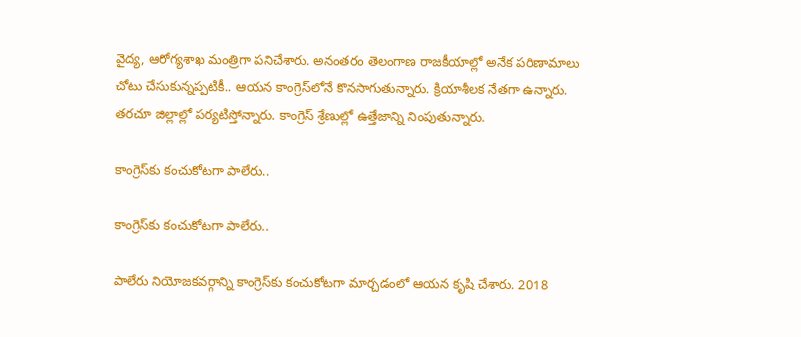వైద్య, ఆరోగ్యశాఖ మంత్రిగా పనిచేశారు. అనంతరం తెలంగాణ రాజకీయాల్లో అనేక పరిణామాలు చోటు చేసుకున్నప్పటికీ.. ఆయన కాంగ్రెస్‌లోనే కొనసాగుతున్నారు. క్రియాశీలక నేతగా ఉన్నారు. తరచూ జిల్లాల్లో పర్యటిస్తోన్నారు. కాంగ్రెస్ శ్రేణుల్లో ఉత్తేజాన్ని నింపుతున్నారు.

కాంగ్రెస్‌కు కంచుకోటగా పాలేరు..

కాంగ్రెస్‌కు కంచుకోటగా పాలేరు..

పాలేరు నియోజకవర్గాన్ని కాంగ్రెస్‌కు కంచుకోటగా మార్చడంలో ఆయన కృషి చేశారు. 2018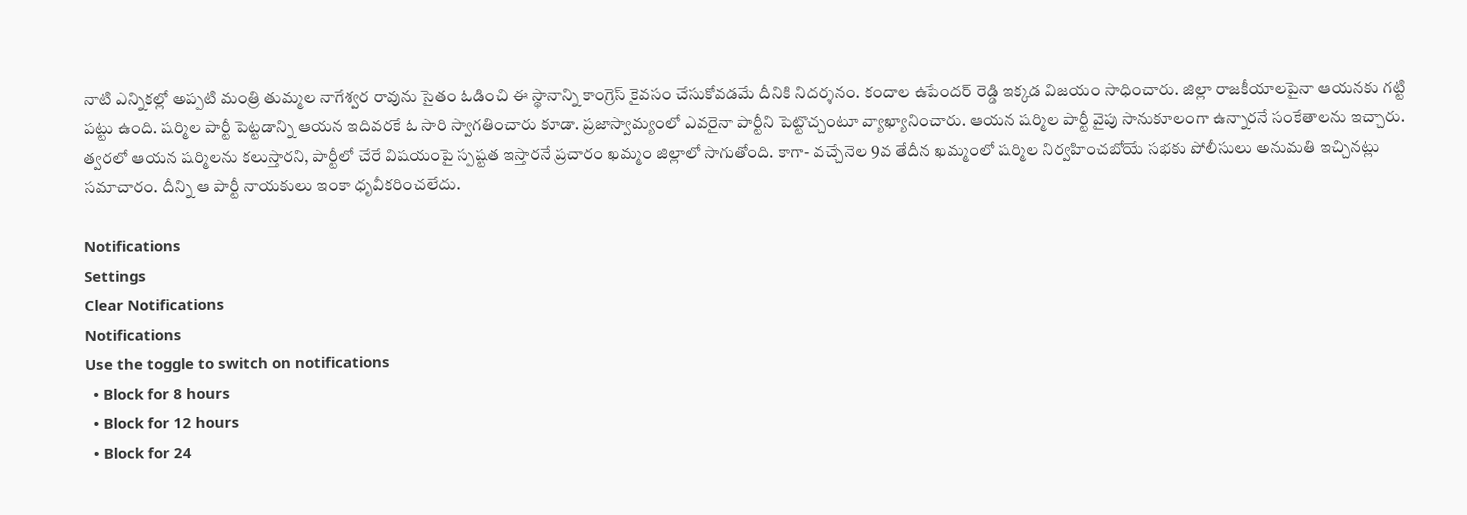నాటి ఎన్నికల్లో అప్పటి మంత్రి తుమ్మల నాగేశ్వర రావును సైతం ఓడించి ఈ స్థానాన్ని కాంగ్రెస్ కైవసం చేసుకోవడమే దీనికి నిదర్శనం. కందాల ఉపేందర్ రెడ్డి ఇక్కడ విజయం సాధించారు. జిల్లా రాజకీయాలపైనా ఆయనకు గట్టి పట్టు ఉంది. షర్మిల పార్టీ పెట్టడాన్ని ఆయన ఇదివరకే ఓ సారి స్వాగతించారు కూడా. ప్రజాస్వామ్యంలో ఎవరైనా పార్టీని పెట్టొచ్చంటూ వ్యాఖ్యానించారు. ఆయన షర్మిల పార్టీ వైపు సానుకూలంగా ఉన్నారనే సంకేతాలను ఇచ్చారు. త్వరలో ఆయన షర్మిలను కలుస్తారని, పార్టీలో చేరే విషయంపై స్పష్టత ఇస్తారనే ప్రచారం ఖమ్మం జిల్లాలో సాగుతోంది. కాగా- వచ్చేనెల 9వ తేదీన ఖమ్మంలో షర్మిల నిర్వహించబోయే సభకు పోలీసులు అనుమతి ఇచ్చినట్లు సమాచారం. దీన్ని ఆ పార్టీ నాయకులు ఇంకా ధృవీకరించలేదు.

Notifications
Settings
Clear Notifications
Notifications
Use the toggle to switch on notifications
  • Block for 8 hours
  • Block for 12 hours
  • Block for 24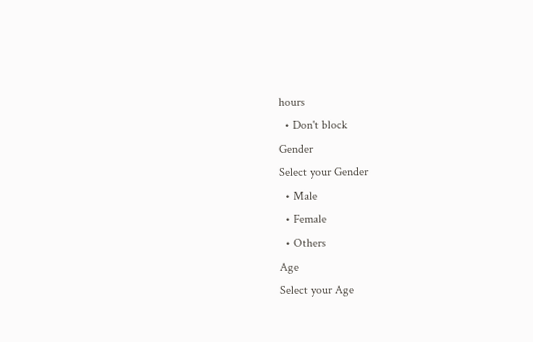hours
  • Don't block
Gender
Select your Gender
  • Male
  • Female
  • Others
Age
Select your Age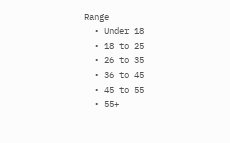Range
  • Under 18
  • 18 to 25
  • 26 to 35
  • 36 to 45
  • 45 to 55
  • 55+